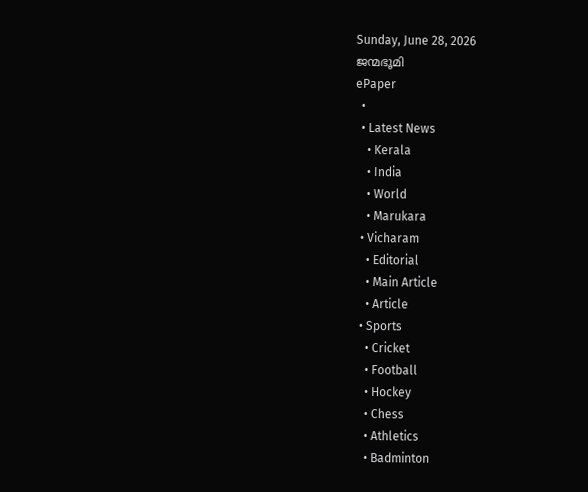Sunday, June 28, 2026
ജന്മഭൂമി
ePaper
  •
  • Latest News
    • Kerala
    • India
    • World
    • Marukara
  • Vicharam
    • Editorial
    • Main Article
    • Article
  • Sports
    • Cricket
    • Football
    • Hockey
    • Chess
    • Athletics
    • Badminton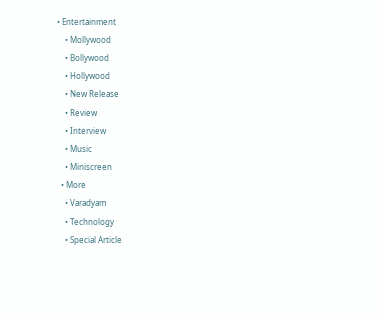• Entertainment
    • Mollywood
    • Bollywood
    • Hollywood
    • New Release
    • Review
    • Interview
    • Music
    • Miniscreen
  • More
    • Varadyam
    • Technology
    • Special Article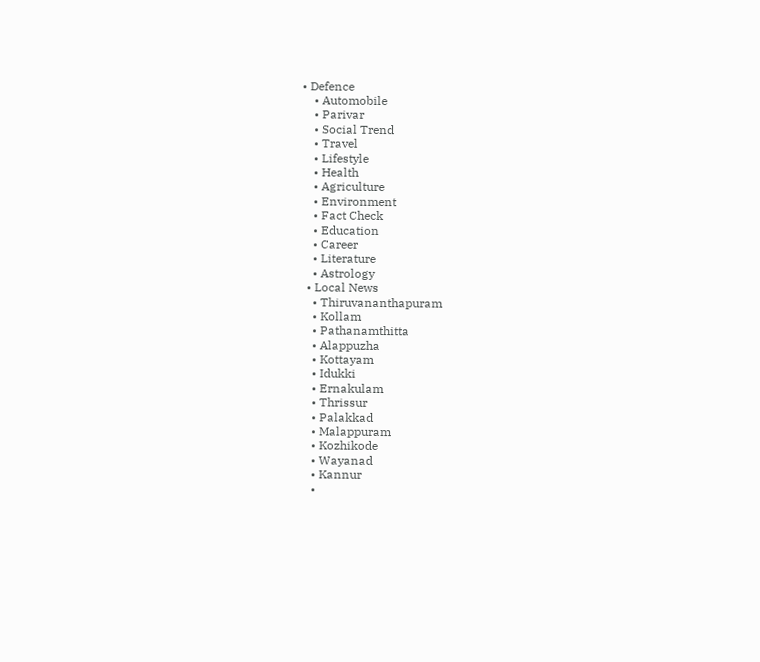• Defence
    • Automobile
    • Parivar
    • Social Trend
    • Travel
    • Lifestyle
    • Health
    • Agriculture
    • Environment
    • Fact Check
    • Education
    • Career
    • Literature
    • Astrology
  • Local News
    • Thiruvananthapuram
    • Kollam
    • Pathanamthitta
    • Alappuzha
    • Kottayam
    • Idukki
    • Ernakulam
    • Thrissur
    • Palakkad
    • Malappuram
    • Kozhikode
    • Wayanad
    • Kannur
    •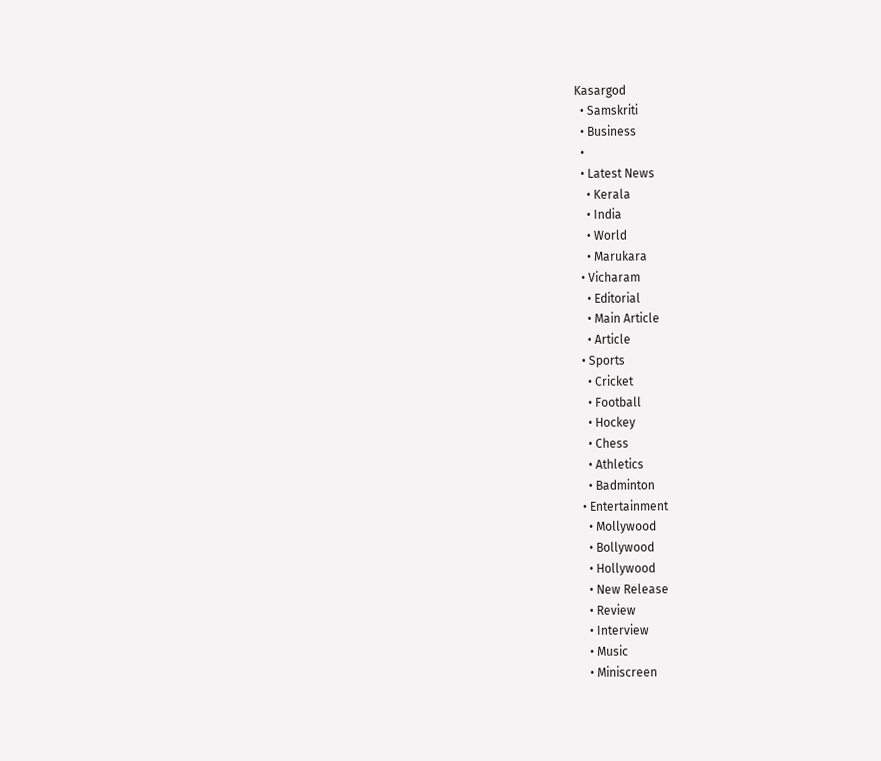Kasargod
  • Samskriti
  • Business
  •
  • Latest News
    • Kerala
    • India
    • World
    • Marukara
  • Vicharam
    • Editorial
    • Main Article
    • Article
  • Sports
    • Cricket
    • Football
    • Hockey
    • Chess
    • Athletics
    • Badminton
  • Entertainment
    • Mollywood
    • Bollywood
    • Hollywood
    • New Release
    • Review
    • Interview
    • Music
    • Miniscreen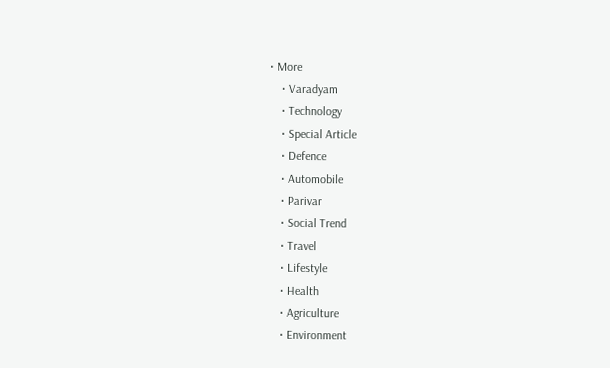• More
    • Varadyam
    • Technology
    • Special Article
    • Defence
    • Automobile
    • Parivar
    • Social Trend
    • Travel
    • Lifestyle
    • Health
    • Agriculture
    • Environment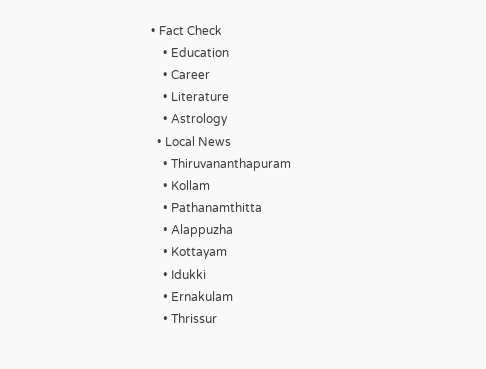• Fact Check
    • Education
    • Career
    • Literature
    • Astrology
  • Local News
    • Thiruvananthapuram
    • Kollam
    • Pathanamthitta
    • Alappuzha
    • Kottayam
    • Idukki
    • Ernakulam
    • Thrissur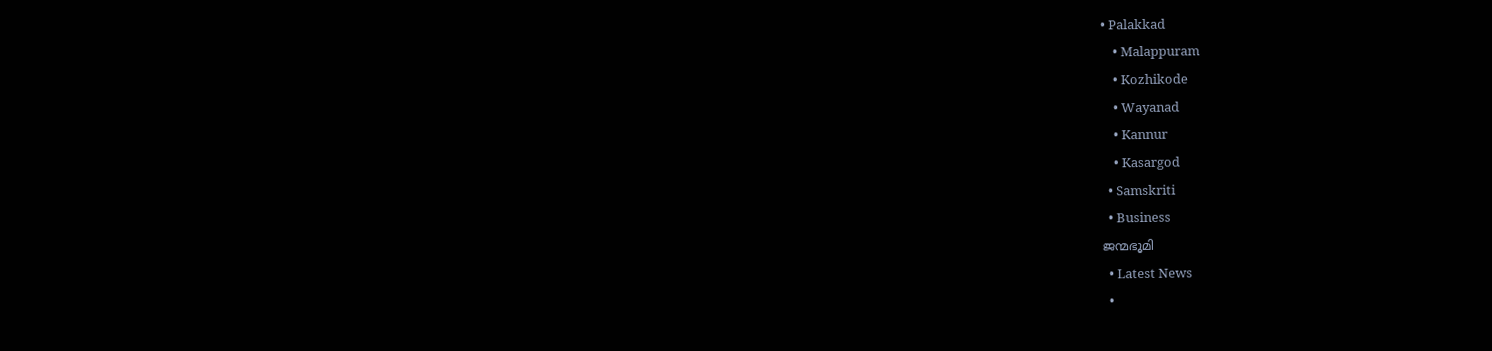• Palakkad
    • Malappuram
    • Kozhikode
    • Wayanad
    • Kannur
    • Kasargod
  • Samskriti
  • Business
ജന്മഭൂമി
  • Latest News
  •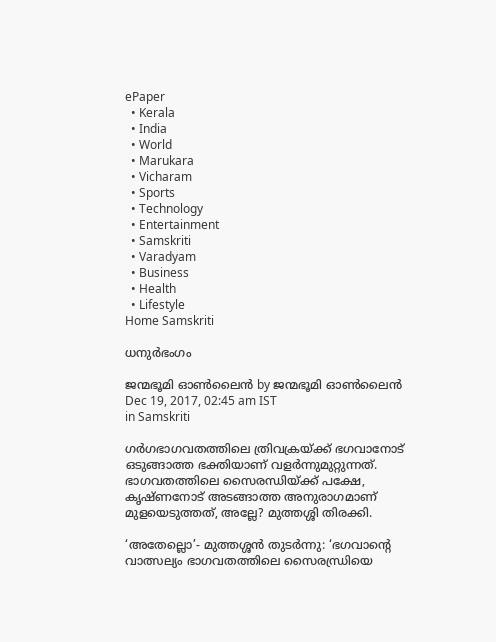ePaper
  • Kerala
  • India
  • World
  • Marukara
  • Vicharam
  • Sports
  • Technology
  • Entertainment
  • Samskriti
  • Varadyam
  • Business
  • Health
  • Lifestyle
Home Samskriti

ധനുര്‍ഭംഗം

ജന്മഭൂമി ഓണ്‍ലൈന്‍ by ജന്മഭൂമി ഓണ്‍ലൈന്‍
Dec 19, 2017, 02:45 am IST
in Samskriti

ഗര്‍ഗഭാഗവതത്തിലെ ത്രിവക്രയ്‌ക്ക് ഭഗവാനോട് ഒടുങ്ങാത്ത ഭക്തിയാണ് വളര്‍ന്നുമുറ്റുന്നത്. ഭാഗവതത്തിലെ സൈരന്ധിയ്‌ക്ക് പക്ഷേ, കൃഷ്ണനോട് അടങ്ങാത്ത അനുരാഗമാണ് മുളയെടുത്തത്, അല്ലേ? മുത്തശ്ശി തിരക്കി.

‘അതേല്ലൊ’- മുത്തശ്ശന്‍ തുടര്‍ന്നു: ‘ഭഗവാന്റെ വാത്സല്യം ഭാഗവതത്തിലെ സൈരന്ധ്രിയെ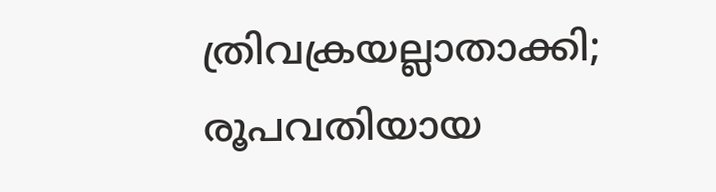ത്രിവക്രയല്ലാതാക്കി; രൂപവതിയായ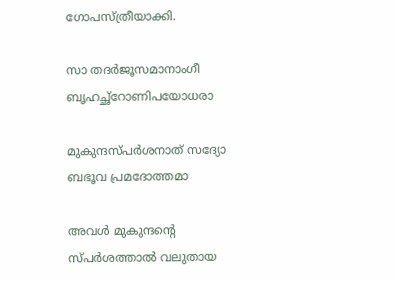ഗോപസ്ത്രീയാക്കി.

സാ തദര്‍ജൂസമാനാംഗീ ബൃഹച്ഛ്‌റോണിപയോധരാ

മുകുന്ദസ്പര്‍ശനാത് സദ്യോ ബഭൂവ പ്രമദോത്തമാ

അവള്‍ മുകുന്ദന്റെ സ്പര്‍ശത്താല്‍ വലുതായ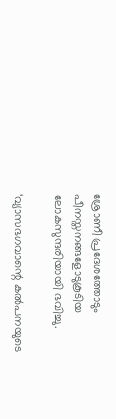ശ്രോണീ പ്രദേശത്തോടും പീനസ്തനങ്ങളോടുകൂടിയ ലോകസുന്ദരിയായി ഭവിച്ചു.

‘വ്യാസഭഗവാന്റെ കല്‍പനയുടെ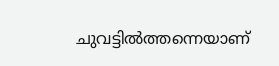ചുവട്ടില്‍ത്തന്നെയാണ്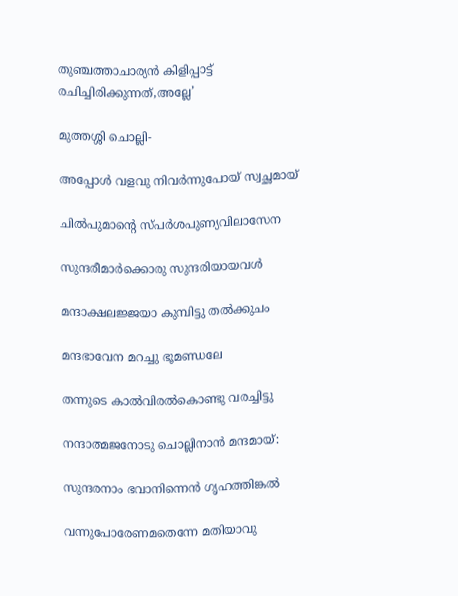തുഞ്ചത്താചാര്യന്‍ കിളിപ്പാട്ട് രചിച്ചിരിക്കുന്നത്,അല്ലേ’

മുത്തശ്ശി ചൊല്ലി-

അപ്പോള്‍ വളവു നിവര്‍ന്നുപോയ് സ്വച്ഛമായ്

ചില്‍പുമാന്റെ സ്പര്‍ശപുണ്യവിലാസേന

സുന്ദരീമാര്‍ക്കൊരു സുന്ദരിയായവള്‍

മന്ദാക്ഷലജ്ജയാ കുമ്പിട്ടു തല്‍ക്കുചം

മന്ദഭാവേന മറച്ചു ഭൂമണ്ഡലേ

തന്നുടെ കാല്‍വിരല്‍കൊണ്ടു വരച്ചിട്ടു

നന്ദാത്മജനോടു ചൊല്ലിനാന്‍ മന്ദമായ്:

സുന്ദരനാം ഭവാനിന്നെന്‍ ഗൃഹത്തിങ്കല്‍

വന്നുപോരേണമതെന്നേ മതിയാവു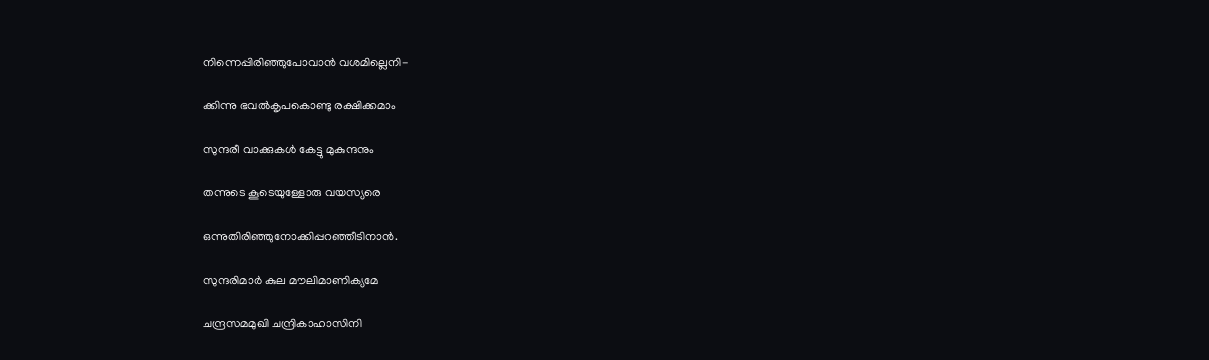നിന്നെപ്പിരിഞ്ഞുപോവാന്‍ വശമില്ലെനി-

ക്കിന്നു ഭവല്‍കൃപകൊണ്ടു രക്ഷിക്കമാം

സുന്ദരീ വാക്കുകള്‍ കേട്ടു മുകുന്ദനും

തന്നുടെ കൂടെയുള്ളോരു വയസ്യരെ

ഒന്നുതിരിഞ്ഞുനോക്കിപ്പറഞ്ഞീടിനാന്‍.

സുന്ദരിമാര്‍ കുല മൗലിമാണിക്യമേ

ചന്ദ്രസമമുഖി ചന്ദ്രികാഹാസിനി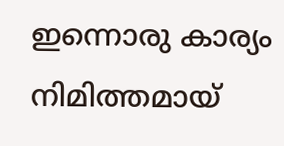ഇന്നൊരു കാര്യം നിമിത്തമായ്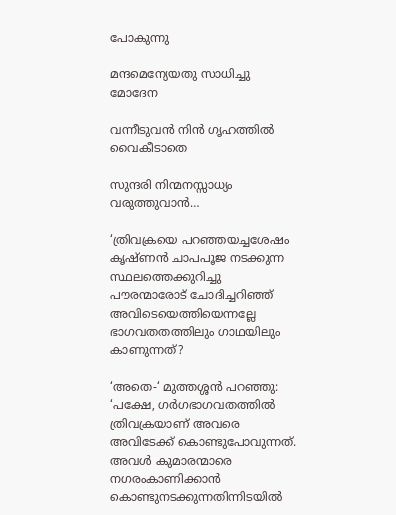പോകുന്നു

മന്ദമെന്യേയതു സാധിച്ചു മോദേന

വന്നീടുവന്‍ നിന്‍ ഗൃഹത്തില്‍ വൈകീടാതെ

സുന്ദരി നിന്മനസ്സാധ്യം വരുത്തുവാന്‍…

‘ത്രിവക്രയെ പറഞ്ഞയച്ചശേഷം കൃഷ്ണന്‍ ചാപപൂജ നടക്കുന്ന സ്ഥലത്തെക്കുറിച്ചു പൗരന്മാരോട് ചോദിച്ചറിഞ്ഞ് അവിടെയെത്തിയെന്നല്ലേ ഭാഗവതതത്തിലും ഗാഥയിലും കാണുന്നത്?

‘അതെ-‘ മുത്തശ്ശന്‍ പറഞ്ഞു: ‘പക്ഷേ, ഗര്‍ഗഭാഗവതത്തില്‍ ത്രിവക്രയാണ് അവരെ അവിടേക്ക് കൊണ്ടുപോവുന്നത്. അവള്‍ കുമാരന്മാരെ നഗരംകാണിക്കാന്‍ കൊണ്ടുനടക്കുന്നതിന്നിടയില്‍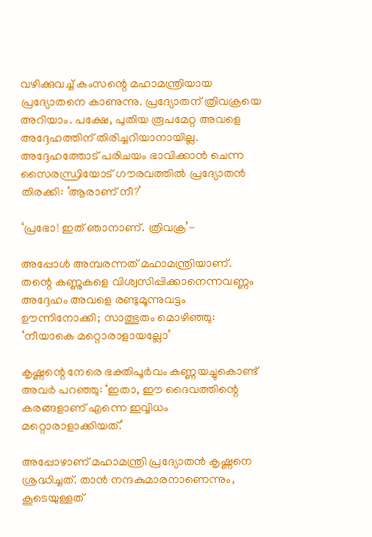വഴിക്കുവച്ച് കംസന്റെ മഹാമന്ത്രിയായ പ്രദ്യോതനെ കാണുന്നു. പ്രദ്യോതന് ത്രിവക്രയെ അറിയാം. പക്ഷേ, പുതിയ രൂപമേറ്റ അവളെ അദ്ദേഹത്തിന് തിരിച്ചറിയാനായില്ല. അദ്ദേഹത്തോട് പരിചയം ഭാവിക്കാന്‍ ചെന്ന സൈരന്ധ്രിയോട് ഗൗരവത്തില്‍ പ്രദ്യോതന്‍ തിരക്കി: ‘ആരാണ് നീ?’

‘പ്രഭോ! ഇത് ഞാനാണ്. ത്രിവക്ര’-

അപ്പോള്‍ അമ്പരന്നത് മഹാമന്ത്രിയാണ്. തന്റെ കണ്ണുകളെ വിശ്വസിപ്പിക്കാനെന്നവണ്ണം അദ്ദേഹം അവളെ രണ്ടുമൂന്നുവട്ടം ഊന്നിനോക്കി; സാത്ഭുതം മൊഴിഞ്ഞു: ‘നീയാകെ മറ്റൊരാളായല്ലോ’

കൃഷ്ണന്റെ നേരെ ഭക്തിപൂര്‍വം കണ്ണയച്ചുകൊണ്ട് അവര്‍ പറഞ്ഞു: ‘ഇതാ, ഈ ദൈവത്തിന്റെ കരങ്ങളാണ് എന്നെ ഇവ്വിധം മറ്റൊരാളാക്കിയത്.’

അപ്പോഴാണ് മഹാമന്ത്രി പ്രദ്യോതന്‍ കൃഷ്ണനെ ശ്രദ്ധിച്ചത്. താന്‍ നന്ദകുമാരനാണെന്നും, കൂടെയുള്ളത്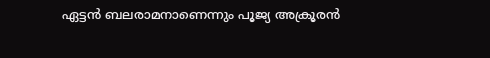ഏട്ടന്‍ ബലരാമനാണെന്നും പൂജ്യ അക്രൂരന്‍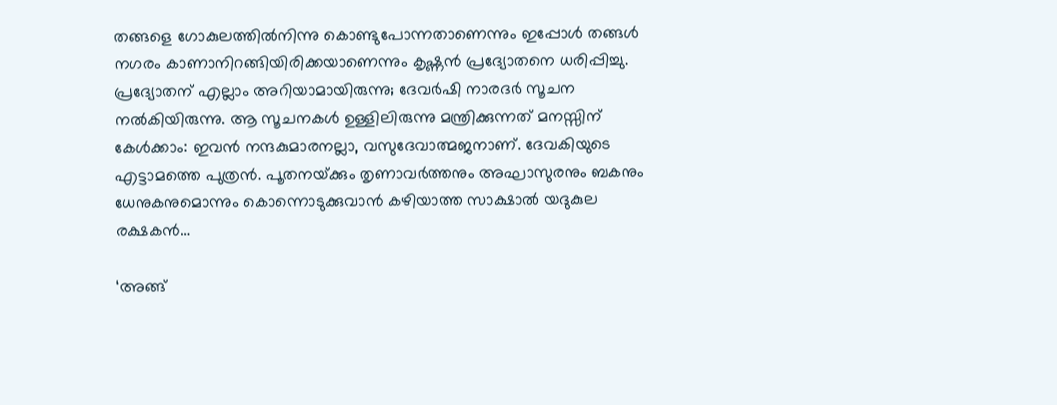തങ്ങളെ ഗോകുലത്തില്‍നിന്നു കൊണ്ടുപോന്നതാണെന്നും ഇപ്പോള്‍ തങ്ങള്‍ നഗരം കാണാനിറങ്ങിയിരിക്കയാണെന്നും കൃഷ്ണന്‍ പ്രദ്യോതനെ ധരിപ്പിച്ചു. പ്രദ്യോതന് എല്ലാം അറിയാമായിരുന്നു; ദേവര്‍ഷി നാരദര്‍ സൂചന നല്‍കിയിരുന്നു. ആ സൂചനകള്‍ ഉള്ളിലിരുന്നു മന്ത്രിക്കുന്നത് മനസ്സിന് കേള്‍ക്കാം: ഇവന്‍ നന്ദകുമാരനല്ലാ, വസുദേവാത്മജനാണ്. ദേവകിയുടെ എട്ടാമത്തെ പുത്രന്‍. പൂതനയ്‌ക്കും തൃണാവര്‍ത്തനും അഘാസുരനും ബകനും ധേനുകനുമൊന്നും കൊന്നൊടുക്കുവാന്‍ കഴിയാത്ത സാക്ഷാല്‍ യദുകുല രക്ഷകന്‍…

‘അങ്ങ്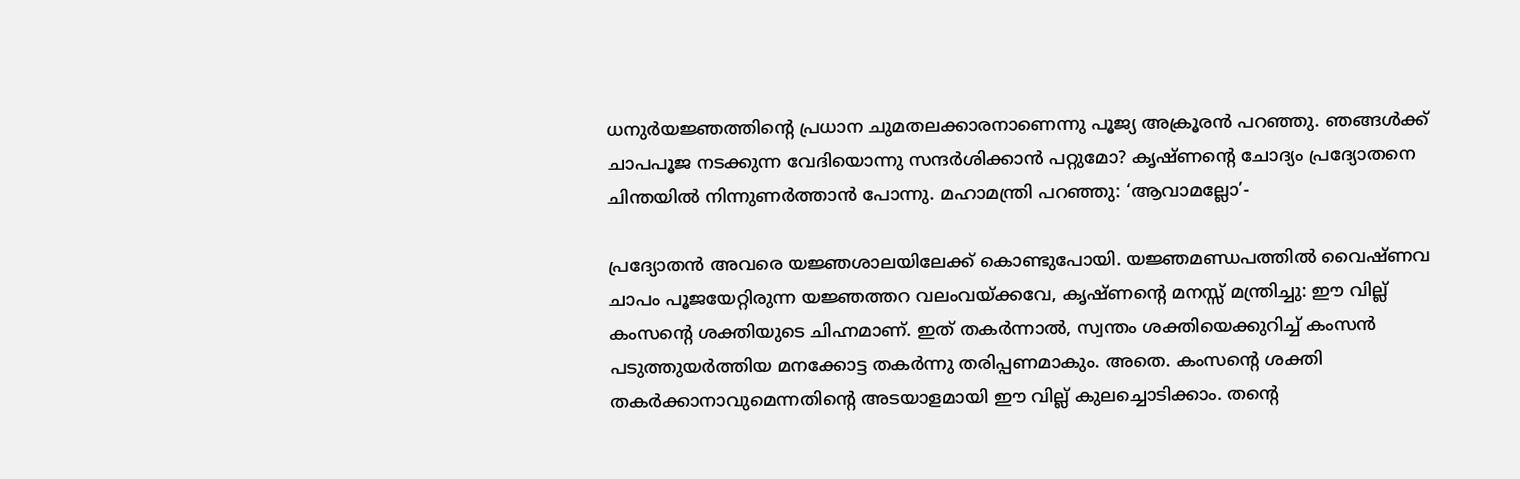ധനുര്‍യജ്ഞത്തിന്റെ പ്രധാന ചുമതലക്കാരനാണെന്നു പൂജ്യ അക്രൂരന്‍ പറഞ്ഞു. ഞങ്ങള്‍ക്ക് ചാപപൂജ നടക്കുന്ന വേദിയൊന്നു സന്ദര്‍ശിക്കാന്‍ പറ്റുമോ? കൃഷ്ണന്റെ ചോദ്യം പ്രദ്യോതനെ ചിന്തയില്‍ നിന്നുണര്‍ത്താന്‍ പോന്നു. മഹാമന്ത്രി പറഞ്ഞു: ‘ആവാമല്ലോ’-

പ്രദ്യോതന്‍ അവരെ യജ്ഞശാലയിലേക്ക് കൊണ്ടുപോയി. യജ്ഞമണ്ഡപത്തില്‍ വൈഷ്ണവ ചാപം പൂജയേറ്റിരുന്ന യജ്ഞത്തറ വലംവയ്‌ക്കവേ, കൃഷ്ണന്റെ മനസ്സ് മന്ത്രിച്ചു: ഈ വില്ല് കംസന്റെ ശക്തിയുടെ ചിഹ്നമാണ്. ഇത് തകര്‍ന്നാല്‍, സ്വന്തം ശക്തിയെക്കുറിച്ച് കംസന്‍ പടുത്തുയര്‍ത്തിയ മനക്കോട്ട തകര്‍ന്നു തരിപ്പണമാകും. അതെ. കംസന്റെ ശക്തി തകര്‍ക്കാനാവുമെന്നതിന്റെ അടയാളമായി ഈ വില്ല് കുലച്ചൊടിക്കാം. തന്റെ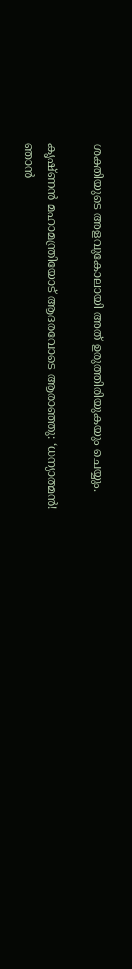ശക്തിയുടെ അളവുകോലായി അത് ഉരുത്തിരിയുകയും ചെയ്യും.

കൃഷ്ണന്‍ മഹാമന്ത്രിയോട് ആദരവോടെ ആരാഞ്ഞു: ‘ധന്യാത്മന്‍! ഞാന്‍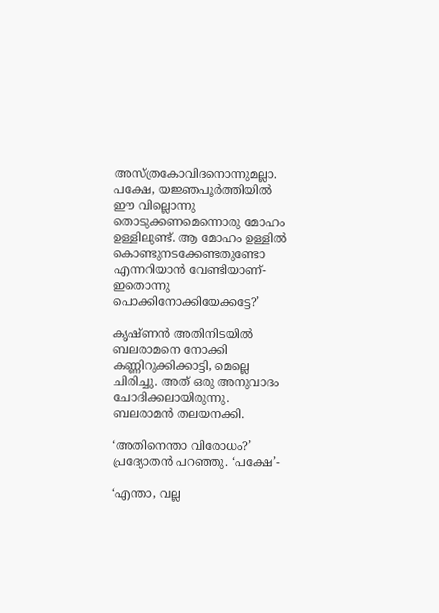അസ്ത്രകോവിദനൊന്നുമല്ലാ. പക്ഷേ, യജ്ഞപൂര്‍ത്തിയില്‍ ഈ വില്ലൊന്നു തൊടുക്കണമെന്നൊരു മോഹം ഉള്ളിലുണ്ട്. ആ മോഹം ഉള്ളില്‍ കൊണ്ടുനടക്കേണ്ടതുണ്ടോ എന്നറിയാന്‍ വേണ്ടിയാണ്-ഇതൊന്നു പൊക്കിനോക്കിയേക്കട്ടേ?’

കൃഷ്ണന്‍ അതിനിടയില്‍ ബലരാമനെ നോക്കി കണ്ണിറുക്കിക്കാട്ടി, മെല്ലെ ചിരിച്ചു. അത് ഒരു അനുവാദം ചോദിക്കലായിരുന്നു. ബലരാമന്‍ തലയനക്കി.

‘അതിനെന്താ വിരോധം?’ പ്രദ്യോതന്‍ പറഞ്ഞു. ‘പക്ഷേ’-

‘എന്താ, വല്ല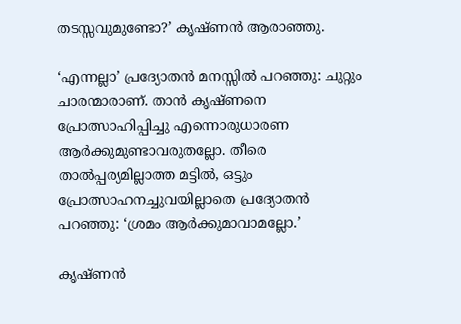തടസ്സവുമുണ്ടോ?’ കൃഷ്ണന്‍ ആരാഞ്ഞു.

‘എന്നല്ലാ’ പ്രദ്യോതന്‍ മനസ്സില്‍ പറഞ്ഞു: ചുറ്റും ചാരന്മാരാണ്. താന്‍ കൃഷ്ണനെ പ്രോത്സാഹിപ്പിച്ചു എന്നൊരുധാരണ ആര്‍ക്കുമുണ്ടാവരുതല്ലോ. തീരെ താല്‍പ്പര്യമില്ലാത്ത മട്ടില്‍, ഒട്ടും പ്രോത്സാഹനച്ചുവയില്ലാതെ പ്രദ്യോതന്‍ പറഞ്ഞു: ‘ശ്രമം ആര്‍ക്കുമാവാമല്ലോ.’

കൃഷ്ണന്‍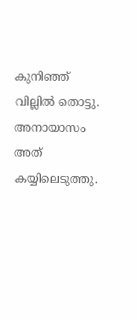കുനിഞ്ഞ് വില്ലില്‍ തൊട്ടു. അനായാസം അത് കയ്യിലെടുത്തു.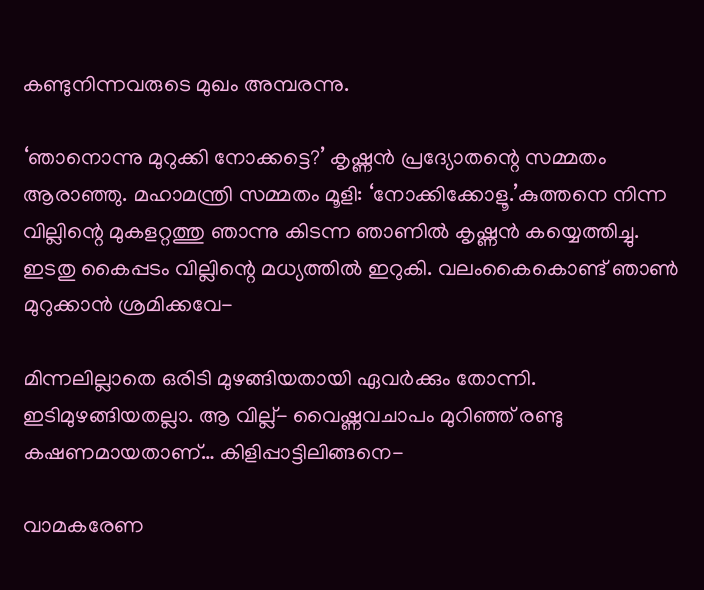കണ്ടുനിന്നവരുടെ മുഖം അമ്പരന്നു.

‘ഞാനൊന്നു മുറുക്കി നോക്കട്ടെ?’ കൃഷ്ണന്‍ പ്രദ്യോതന്റെ സമ്മതം ആരാഞ്ഞു. മഹാമന്ത്രി സമ്മതം മൂളി: ‘നോക്കിക്കോളൂ.’കുത്തനെ നിന്ന വില്ലിന്റെ മുകളറ്റത്തു ഞാന്നു കിടന്ന ഞാണില്‍ കൃഷ്ണന്‍ കയ്യെത്തിച്ചു. ഇടതു കൈപ്പടം വില്ലിന്റെ മധ്യത്തില്‍ ഇറുകി. വലംകൈകൊണ്ട് ഞാണ്‍ മുറുക്കാന്‍ ശ്രമിക്കവേ-

മിന്നലില്ലാതെ ഒരിടി മുഴങ്ങിയതായി ഏവര്‍ക്കും തോന്നി. ഇടിമുഴങ്ങിയതല്ലാ. ആ വില്ല്- വൈഷ്ണവചാപം മുറിഞ്ഞ് രണ്ടു കഷണമായതാണ്… കിളിപ്പാട്ടിലിങ്ങനെ-

വാമകരേണ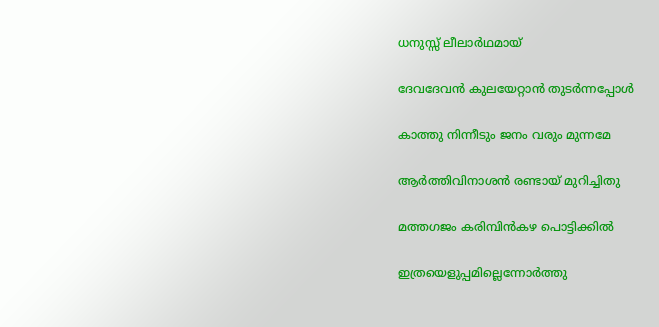ധനുസ്സ് ലീലാര്‍ഥമായ്

ദേവദേവന്‍ കുലയേറ്റാന്‍ തുടര്‍ന്നപ്പോള്‍

കാത്തു നിന്നീടും ജനം വരും മുന്നമേ

ആര്‍ത്തിവിനാശന്‍ രണ്ടായ് മുറിച്ചിതു

മത്തഗജം കരിമ്പിന്‍കഴ പൊട്ടിക്കില്‍

ഇത്രയെളുപ്പമില്ലെന്നോര്‍ത്തു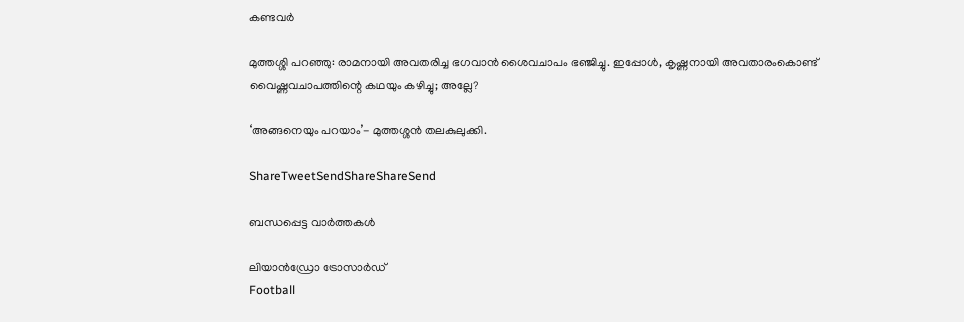കണ്ടവര്‍

മുത്തശ്ശി പറഞ്ഞു: രാമനായി അവതരിച്ച ഭഗവാന്‍ ശൈവചാപം ഭഞ്ജിച്ചു. ഇപ്പോള്‍, കൃഷ്ണനായി അവതാരംകൊണ്ട് വൈഷ്ണവചാപത്തിന്റെ കഥയും കഴിച്ചു; അല്ലേ?

‘അങ്ങനെയും പറയാം’- മുത്തശ്ശന്‍ തലകുലുക്കി.

ShareTweetSendShareShareSend

ബന്ധപ്പെട്ട വാര്‍ത്തകള്‍

ലിയാന്‍ഡ്രോ ട്രോസാര്‍ഡ്‌
Football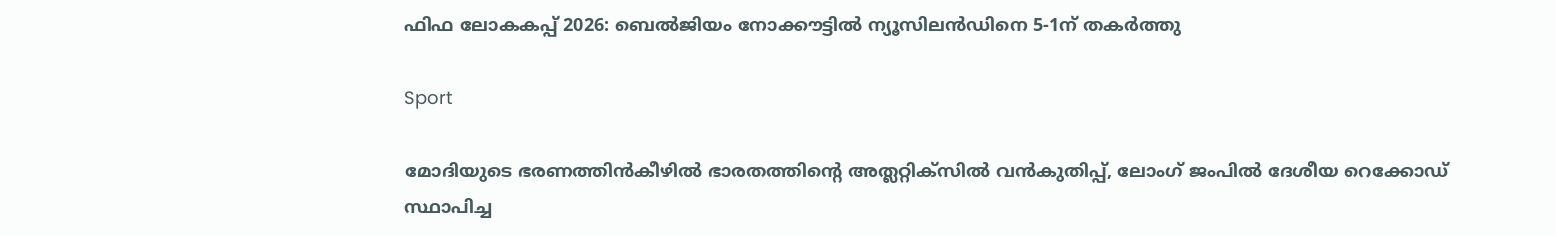ഫിഫ ലോകകപ്പ് 2026: ബെല്‍ജിയം നോക്കൗട്ടില്‍ ന്യൂസിലന്‍ഡിനെ 5-1ന് തകര്‍ത്തു

Sport

മോദിയുടെ ഭരണത്തിന്‍കീഴില്‍ ഭാരതത്തിന്റെ അത്ലറ്റിക്സില്‍ വന്‍കുതിപ്പ്, ലോംഗ് ജംപില്‍ ദേശീയ റെക്കോഡ് സ്ഥാപിച്ച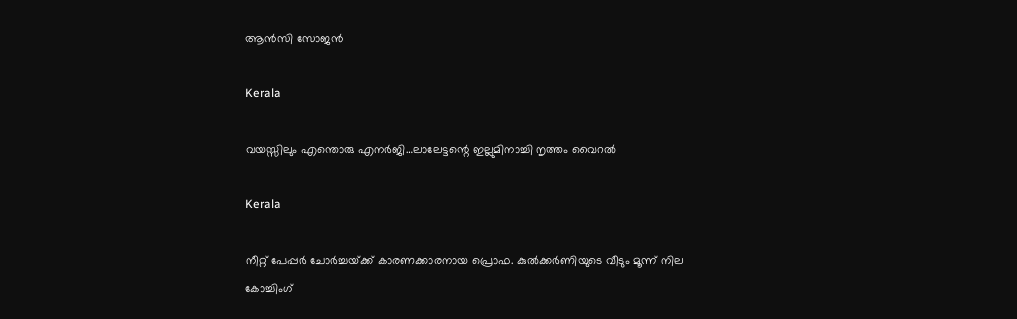ആന്‍സി സോജന്‍

Kerala

വയസ്സിലും എന്തൊരു എനര്‍ജി…ലാലേട്ടന്റെ ഇല്ലുമിനാച്ചി നൃത്തം വൈറല്‍

Kerala

നീറ്റ് പേപ്പര്‍ ചോര്‍ച്ചയ്‌ക്ക് കാരണക്കാരനായ പ്രൊഫ. കുല്‍ക്കര്‍ണിയുടെ വീടും മൂന്ന് നില കോച്ചിംഗ്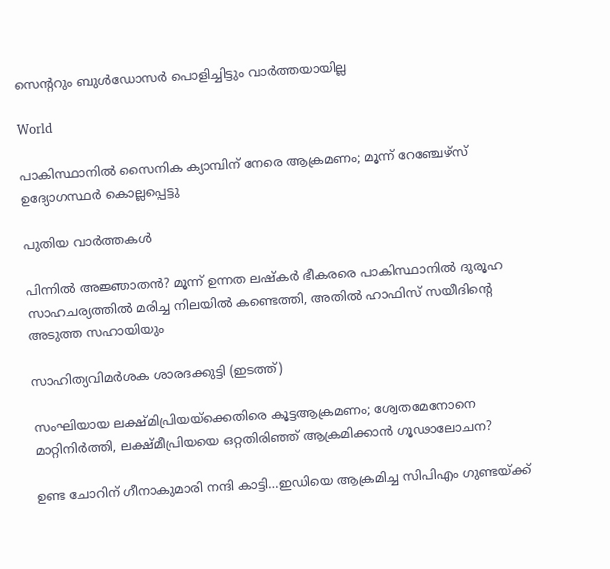സെ‍ന്‍ററും ബുള്‍ഡോസര്‍ പൊളിച്ചിട്ടും വാര്‍ത്തയായില്ല

World

പാകിസ്ഥാനിൽ സൈനിക ക്യാമ്പിന് നേരെ ആക്രമണം; മൂന്ന് റേഞ്ചേഴ്‌സ് ഉദ്യോഗസ്ഥര്‍ കൊല്ലപ്പെട്ടു

പുതിയ വാര്‍ത്തകള്‍

പിന്നില്‍ അജ്ഞാതന്‍? മൂന്ന് ഉന്നത ലഷ്‌കർ ഭീകരരെ പാകിസ്ഥാനിൽ ദുരൂഹ സാഹചര്യത്തിൽ മരിച്ച നിലയിൽ കണ്ടെത്തി, അതിൽ ഹാഫിസ് സയീദിന്റെ അടുത്ത സഹായിയും

സാഹിത്യവിമര്‍ശക ശാരദക്കുട്ടി (ഇടത്ത്)

സംഘിയായ ലക്ഷ്മിപ്രിയയ്‌ക്കെതിരെ കൂട്ടആക്രമണം; ശ്വേതമേനോനെ മാറ്റിനിര്‍ത്തി, ലക്ഷ്മീപ്രിയയെ ഒറ്റതിരിഞ്ഞ് ആക്രമിക്കാന്‍ ഗൂഢാലോചന?

ഉണ്ട ചോറിന് ഗീനാകുമാരി നന്ദി കാട്ടി…ഇഡിയെ ആക്രമിച്ച സിപിഎം ഗുണ്ടയ്‌ക്ക്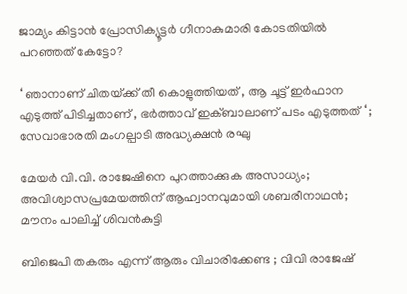ജാമ്യം കിട്ടാന്‍ പ്രോസിക്യൂട്ടര്‍ ഗീനാകുമാരി കോടതിയില്‍ പറഞ്ഞത് കേട്ടോ?

‘ ഞാനാണ് ചിതയ്‌ക്ക് തീ കൊളുത്തിയത് , ആ ചൂട്ട് ഇർഫാന എടുത്ത് പിടിച്ചതാണ് , ഭർത്താവ് ഇക്ബാലാണ് പടം എടുത്തത് ‘ ; സേവാഭാരതി മംഗല്പാടി അദ്ധ്യക്ഷൻ രഘു

മേയര്‍ വി.വി. രാജേഷിനെ പുറത്താക്കുക അസാധ്യം; അവിശ്വാസപ്രമേയത്തിന് ആഹ്വാനവുമായി ശബരീനാഥന്‍; മൗനം പാലിച്ച് ശിവന്‍കുട്ടി

ബിജെപി തകരും എന്ന് ആരും വിചാരിക്കേണ്ട ; വിവി രാജേഷ്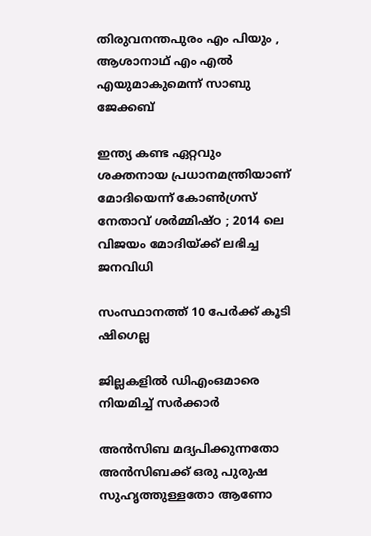തിരുവനന്തപുരം എം പിയും , ആശാനാഥ് എം എൽ എയുമാകുമെന്ന് സാബു ജേക്കബ്

ഇന്ത്യ കണ്ട ഏറ്റവും ശക്തനായ പ്രധാനമന്ത്രിയാണ് മോദിയെന്ന് കോൺഗ്രസ് നേതാവ് ശർമ്മിഷ്ഠ ; 2014 ലെ വിജയം മോദിയ്‌ക്ക് ലഭിച്ച ജനവിധി

സംസ്ഥാനത്ത് 10 പേര്‍ക്ക് കൂടി ഷിഗെല്ല

ജില്ലകളില്‍ ഡിഎംഒമാരെ നിയമിച്ച് സര്‍ക്കാര്‍

അൻസിബ മദ്യപിക്കുന്നതോ അൻസിബക്ക് ഒരു പുരുഷ സുഹൃത്തുള്ളതോ ആണോ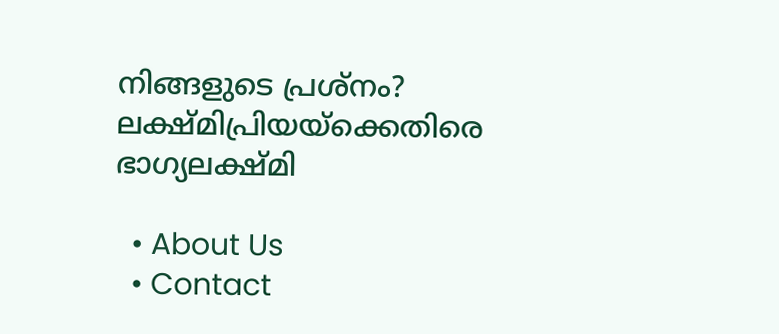നിങ്ങളുടെ പ്രശ്നം? ലക്ഷ്മിപ്രിയയ്‌ക്കെതിരെ ഭാഗ്യലക്ഷ്മി

  • About Us
  • Contact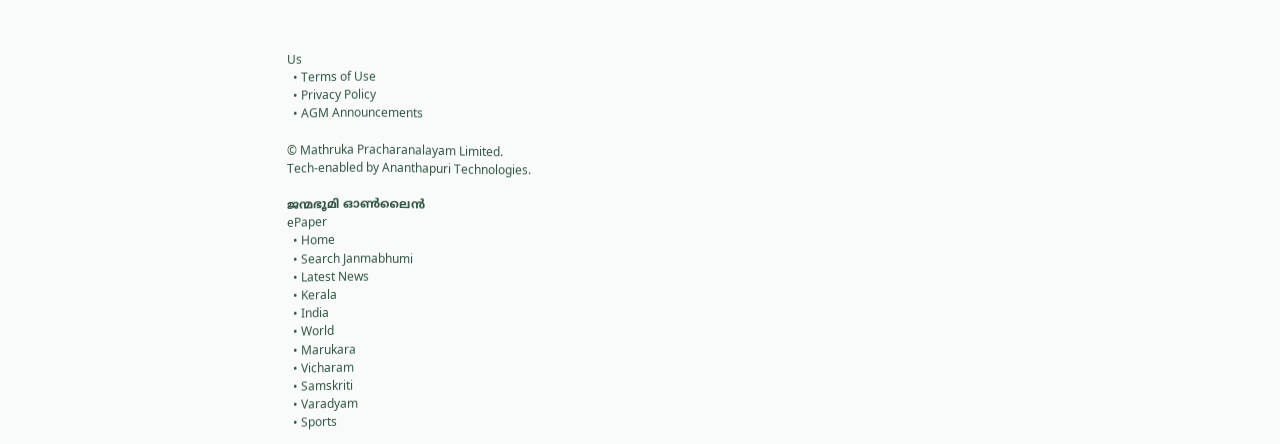Us
  • Terms of Use
  • Privacy Policy
  • AGM Announcements

© Mathruka Pracharanalayam Limited.
Tech-enabled by Ananthapuri Technologies.

ജന്മഭൂമി ഓണ്‍ലൈന്‍
ePaper
  • Home
  • Search Janmabhumi
  • Latest News
  • Kerala
  • India
  • World
  • Marukara
  • Vicharam
  • Samskriti
  • Varadyam
  • Sports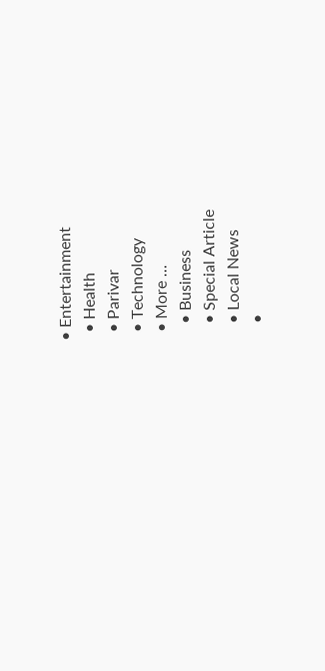• Entertainment
  • Health
  • Parivar
  • Technology
  • More …
    • Business
    • Special Article
    • Local News
    •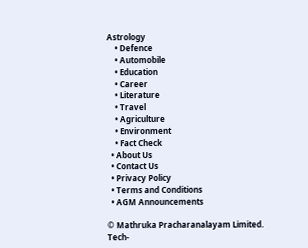Astrology
    • Defence
    • Automobile
    • Education
    • Career
    • Literature
    • Travel
    • Agriculture
    • Environment
    • Fact Check
  • About Us
  • Contact Us
  • Privacy Policy
  • Terms and Conditions
  • AGM Announcements

© Mathruka Pracharanalayam Limited.
Tech-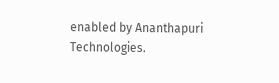enabled by Ananthapuri Technologies.